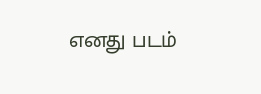எனது படம்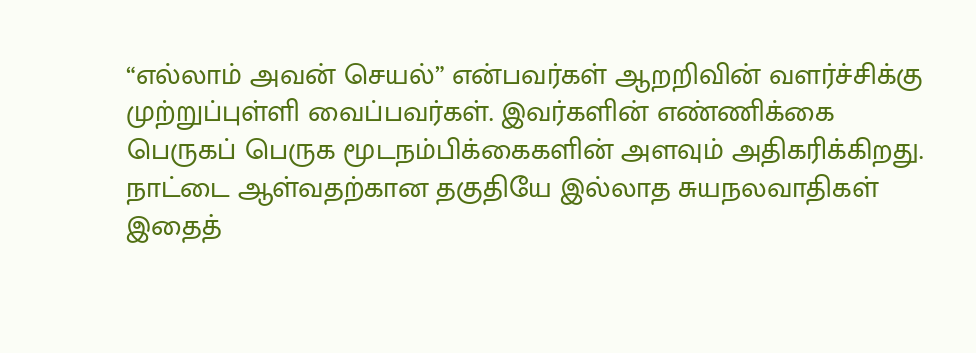“எல்லாம் அவன் செயல்” என்பவர்கள் ஆறறிவின் வளர்ச்சிக்கு முற்றுப்புள்ளி வைப்பவர்கள். இவர்களின் எண்ணிக்கை பெருகப் பெருக மூடநம்பிக்கைகளின் அளவும் அதிகரிக்கிறது. நாட்டை ஆள்வதற்கான தகுதியே இல்லாத சுயநலவாதிகள் இதைத்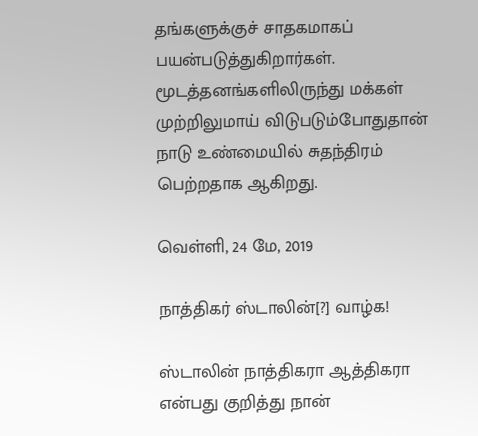தங்களுக்குச் சாதகமாகப் பயன்படுத்துகிறார்கள். மூடத்தனங்களிலிருந்து மக்கள் முற்றிலுமாய் விடுபடும்போதுதான் நாடு உண்மையில் சுதந்திரம் பெற்றதாக ஆகிறது.

வெள்ளி, 24 மே, 2019

நாத்திகர் ஸ்டாலின்[?] வாழ்க!

ஸ்டாலின் நாத்திகரா ஆத்திகரா என்பது குறித்து நான்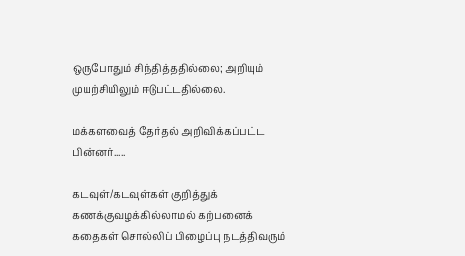ஒருபோதும் சிந்தித்ததில்லை; அறியும் முயற்சியிலும் ஈடுபட்டதில்லை.

மக்களவைத் தேர்தல் அறிவிக்கப்பட்ட பின்னர்.....

கடவுள்/கடவுள்கள் குறித்துக் கணக்குவழக்கில்லாமல் கற்பனைக் கதைகள் சொல்லிப் பிழைப்பு நடத்திவரும்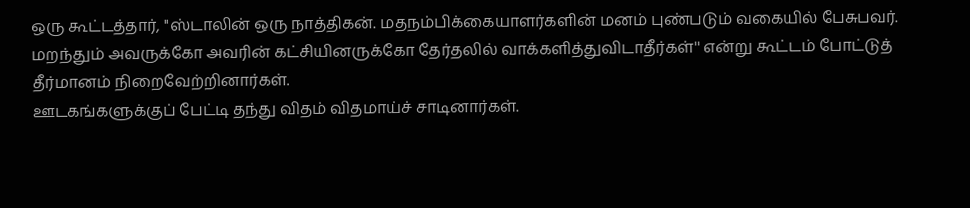ஒரு கூட்டத்தார், ''ஸ்டாலின் ஒரு நாத்திகன். மதநம்பிக்கையாளர்களின் மனம் புண்படும் வகையில் பேசுபவர். மறந்தும் அவருக்கோ அவரின் கட்சியினருக்கோ தேர்தலில் வாக்களித்துவிடாதீர்கள்'' என்று கூட்டம் போட்டுத் தீர்மானம் நிறைவேற்றினார்கள்.
ஊடகங்களுக்குப் பேட்டி தந்து விதம் விதமாய்ச் சாடினார்கள்.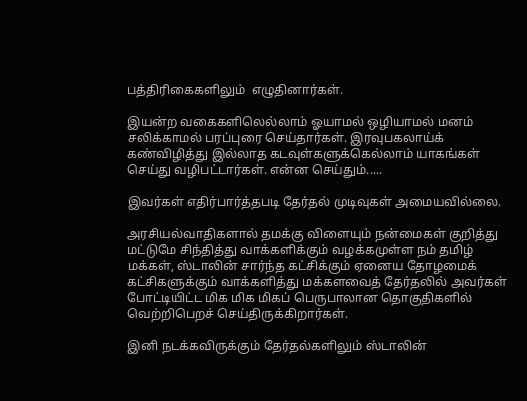பத்திரிகைகளிலும்  எழுதினார்கள்.

இயன்ற வகைகளிலெல்லாம் ஓயாமல் ஒழியாமல் மனம் சலிக்காமல் பரப்புரை செய்தார்கள். இரவுபகலாய்க் கண்விழித்து இல்லாத கடவுள்களுக்கெல்லாம் யாகங்கள் செய்து வழிபட்டார்கள். என்ன செய்தும்.....

இவர்கள் எதிர்பார்த்தபடி தேர்தல் முடிவுகள் அமையவில்லை.

அரசியல்வாதிகளால் தமக்கு விளையும் நன்மைகள் குறித்து மட்டுமே சிந்தித்து வாக்களிக்கும் வழக்கமுள்ள நம் தமிழ் மக்கள், ஸ்டாலின் சார்ந்த கட்சிக்கும் ஏனைய தோழமைக் கட்சிகளுக்கும் வாக்களித்து மக்களவைத் தேர்தலில் அவர்கள் போட்டியிட்ட மிக மிக மிகப் பெருபாலான தொகுதிகளில் வெற்றிபெறச் செய்திருக்கிறார்கள்.

இனி நடக்கவிருக்கும் தேர்தல்களிலும் ஸ்டாலின்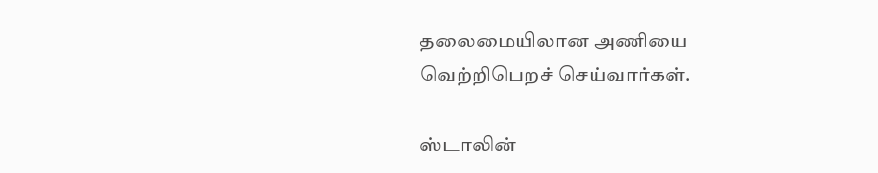தலைமையிலான அணியை வெற்றிபெறச் செய்வார்கள்.

ஸ்டாலின்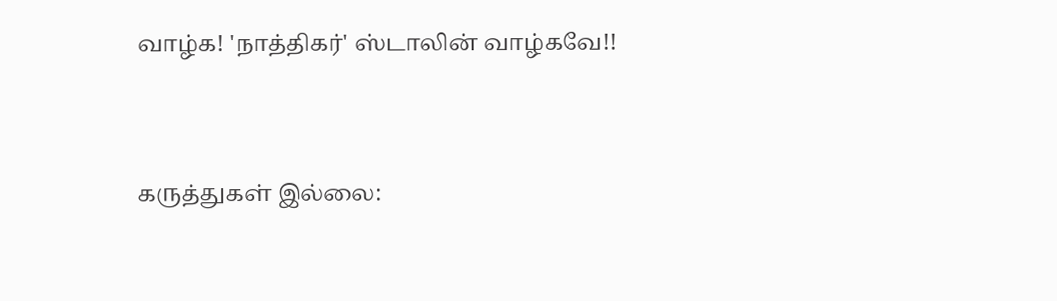வாழ்க! 'நாத்திகர்' ஸ்டாலின் வாழ்கவே!!


கருத்துகள் இல்லை: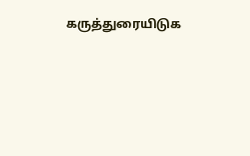கருத்துரையிடுக